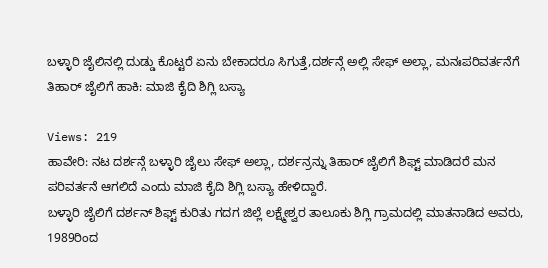ಬಳ್ಳಾರಿ ಜೈಲಿನಲ್ಲಿ ದುಡ್ಡು ಕೊಟ್ಟರೆ ಏನು ಬೇಕಾದರೂ ಸಿಗುತ್ತೆ,ದರ್ಶನ್ಗೆ ಅಲ್ಲಿ ಸೇಫ್ ಅಲ್ಲಾ, ಮನಃಪರಿವರ್ತನೆಗೆ ತಿಹಾರ್ ಜೈಲಿಗೆ ಹಾಕಿ: ಮಾಜಿ ಕೈದಿ ಶಿಗ್ಲಿ ಬಸ್ಯಾ

Views: 219
ಹಾವೇರಿ: ನಟ ದರ್ಶನ್ಗೆ ಬಳ್ಳಾರಿ ಜೈಲು ಸೇಫ್ ಅಲ್ಲಾ, ದರ್ಶನ್ರನ್ನು ತಿಹಾರ್ ಜೈಲಿಗೆ ಶಿಫ್ಟ್ ಮಾಡಿದರೆ ಮನ ಪರಿವರ್ತನೆ ಆಗಲಿದೆ ಎಂದು ಮಾಜಿ ಕೈದಿ ಶಿಗ್ಲಿ ಬಸ್ಯಾ ಹೇಳಿದ್ದಾರೆ.
ಬಳ್ಳಾರಿ ಜೈಲಿಗೆ ದರ್ಶನ್ ಶಿಫ್ಟ್ ಕುರಿತು ಗದಗ ಜಿಲ್ಲೆ ಲಕ್ಷ್ಮೇಶ್ವರ ತಾಲೂಕು ಶಿಗ್ಲಿ ಗ್ರಾಮದಲ್ಲಿ ಮಾತನಾಡಿದ ಅವರು, 1989ರಿಂದ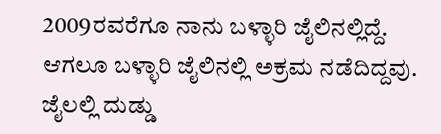2009ರವರೆಗೂ ನಾನು ಬಳ್ಳಾರಿ ಜೈಲಿನಲ್ಲಿದ್ದೆ. ಆಗಲೂ ಬಳ್ಳಾರಿ ಜೈಲಿನಲ್ಲಿ ಅಕ್ರಮ ನಡೆದಿದ್ದವು. ಜೈಲಲ್ಲಿ ದುಡ್ಡು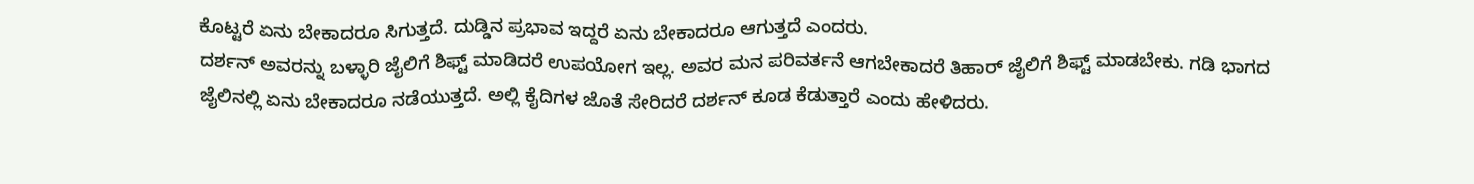ಕೊಟ್ಟರೆ ಏನು ಬೇಕಾದರೂ ಸಿಗುತ್ತದೆ. ದುಡ್ಡಿನ ಪ್ರಭಾವ ಇದ್ದರೆ ಏನು ಬೇಕಾದರೂ ಆಗುತ್ತದೆ ಎಂದರು.
ದರ್ಶನ್ ಅವರನ್ನು ಬಳ್ಳಾರಿ ಜೈಲಿಗೆ ಶಿಫ್ಟ್ ಮಾಡಿದರೆ ಉಪಯೋಗ ಇಲ್ಲ. ಅವರ ಮನ ಪರಿವರ್ತನೆ ಆಗಬೇಕಾದರೆ ತಿಹಾರ್ ಜೈಲಿಗೆ ಶಿಫ್ಟ್ ಮಾಡಬೇಕು. ಗಡಿ ಭಾಗದ ಜೈಲಿನಲ್ಲಿ ಏನು ಬೇಕಾದರೂ ನಡೆಯುತ್ತದೆ. ಅಲ್ಲಿ ಕೈದಿಗಳ ಜೊತೆ ಸೇರಿದರೆ ದರ್ಶನ್ ಕೂಡ ಕೆಡುತ್ತಾರೆ ಎಂದು ಹೇಳಿದರು.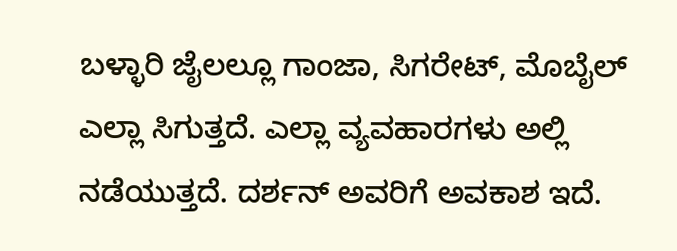ಬಳ್ಳಾರಿ ಜೈಲಲ್ಲೂ ಗಾಂಜಾ, ಸಿಗರೇಟ್, ಮೊಬೈಲ್ ಎಲ್ಲಾ ಸಿಗುತ್ತದೆ. ಎಲ್ಲಾ ವ್ಯವಹಾರಗಳು ಅಲ್ಲಿ ನಡೆಯುತ್ತದೆ. ದರ್ಶನ್ ಅವರಿಗೆ ಅವಕಾಶ ಇದೆ.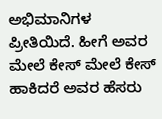ಅಭಿಮಾನಿಗಳ ಪ್ರೀತಿಯಿದೆ. ಹೀಗೆ ಅವರ ಮೇಲೆ ಕೇಸ್ ಮೇಲೆ ಕೇಸ್ ಹಾಕಿದರೆ ಅವರ ಹೆಸರು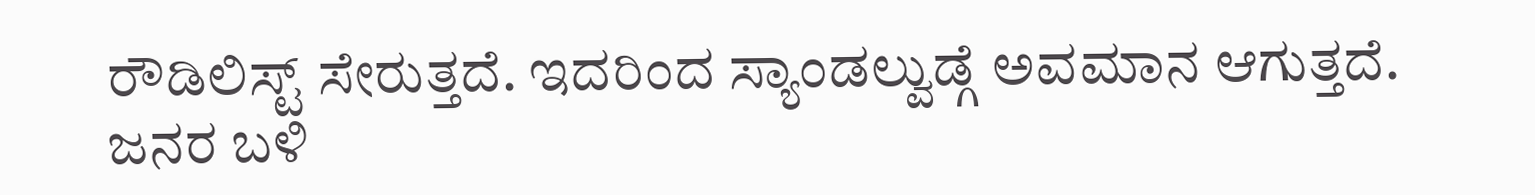ರೌಡಿಲಿಸ್ಟ್ ಸೇರುತ್ತದೆ. ಇದರಿಂದ ಸ್ಯಾಂಡಲ್ವುಡ್ಗೆ ಅವಮಾನ ಆಗುತ್ತದೆ. ಜನರ ಬಳಿ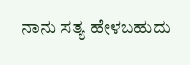ನಾನು ಸತ್ಯ ಹೇಳಬಹುದು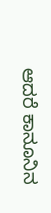ಆದರೆ ಕಾನೂನಿನ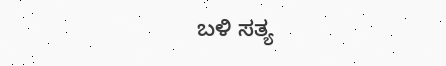ಬಳಿ ಸತ್ಯ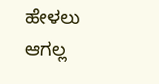ಹೇಳಲು ಆಗಲ್ಲ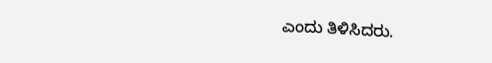ಎಂದು ತಿಳಿಸಿದರು.